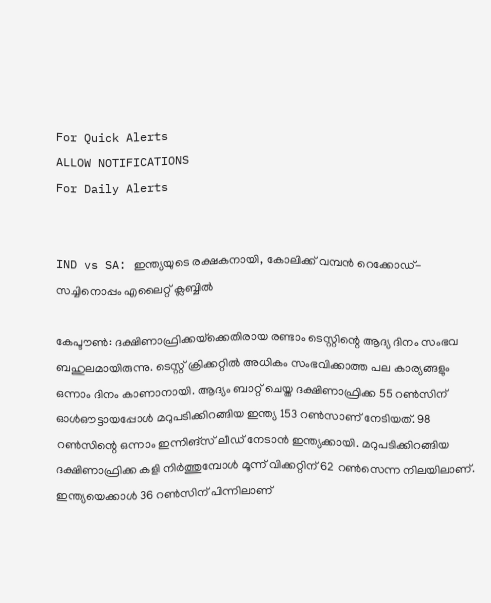For Quick Alerts
ALLOW NOTIFICATIONS
For Daily Alerts


IND vs SA: ഇന്ത്യയുടെ രക്ഷകനായി, കോലിക്ക് വമ്പന്‍ റെക്കോഡ്- സച്ചിനൊപ്പം എലൈറ്റ് ക്ലബ്ബില്‍

കേപ്ടൗണ്‍: ദക്ഷിണാഫ്രിക്കയ്‌ക്കെതിരായ രണ്ടാം ടെസ്റ്റിന്റെ ആദ്യ ദിനം സംഭവ ബഹുലമായിരുന്നു. ടെസ്റ്റ് ക്രിക്കറ്റില്‍ അധികം സംഭവിക്കാത്ത പല കാര്യങ്ങളും ഒന്നാം ദിനം കാണാനായി. ആദ്യം ബാറ്റ് ചെയ്ത ദക്ഷിണാഫ്രിക്ക 55 റണ്‍സിന് ഓള്‍ഔട്ടായപ്പോള്‍ മറുപടിക്കിറങ്ങിയ ഇന്ത്യ 153 റണ്‍സാണ് നേടിയത്. 98 റണ്‍സിന്റെ ഒന്നാം ഇന്നിങ്‌സ് ലീഡ് നേടാന്‍ ഇന്ത്യക്കായി. മറുപടിക്കിറങ്ങിയ ദക്ഷിണാഫ്രിക്ക കളി നിര്‍ത്തുമ്പോള്‍ മൂന്ന് വിക്കറ്റിന് 62 റണ്‍സെന്ന നിലയിലാണ്. ഇന്ത്യയെക്കാള്‍ 36 റണ്‍സിന് പിന്നിലാണ്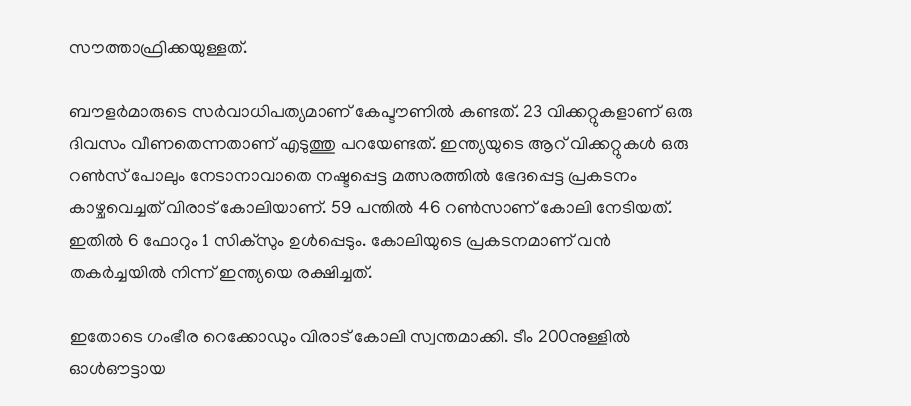സൗത്താഫ്രിക്കയുള്ളത്.

ബൗളര്‍മാരുടെ സര്‍വാധിപത്യമാണ് കേപ്ടൗണില്‍ കണ്ടത്. 23 വിക്കറ്റുകളാണ് ഒരു ദിവസം വീണതെന്നതാണ് എടുത്തു പറയേണ്ടത്. ഇന്ത്യയുടെ ആറ് വിക്കറ്റുകള്‍ ഒരു റണ്‍സ് പോലും നേടാനാവാതെ നഷ്ടപ്പെട്ട മത്സരത്തില്‍ ഭേദപ്പെട്ട പ്രകടനം കാഴ്ചവെച്ചത് വിരാട് കോലിയാണ്. 59 പന്തില്‍ 46 റണ്‍സാണ് കോലി നേടിയത്. ഇതില്‍ 6 ഫോറും 1 സിക്‌സും ഉള്‍പ്പെടും. കോലിയുടെ പ്രകടനമാണ് വന്‍ തകര്‍ച്ചയില്‍ നിന്ന് ഇന്ത്യയെ രക്ഷിച്ചത്.

ഇതോടെ ഗംഭീര റെക്കോഡും വിരാട് കോലി സ്വന്തമാക്കി. ടീം 200നുള്ളില്‍ ഓള്‍ഔട്ടായ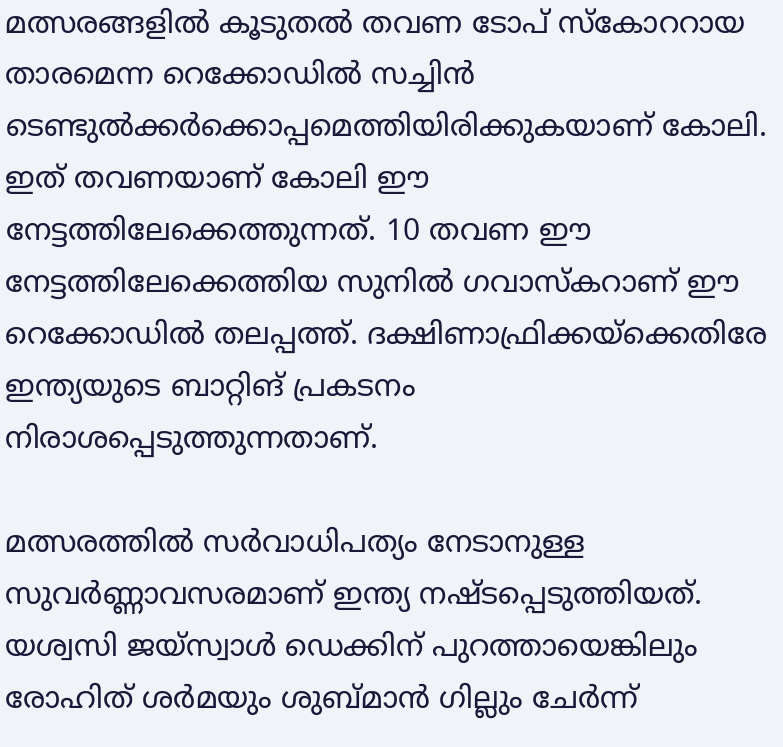മത്സരങ്ങളില്‍ കൂടുതല്‍ തവണ ടോപ് സ്‌കോററായ താരമെന്ന റെക്കോഡില്‍ സച്ചിന്‍ ടെണ്ടുല്‍ക്കര്‍ക്കൊപ്പമെത്തിയിരിക്കുകയാണ് കോലി. ഇത് തവണയാണ് കോലി ഈ നേട്ടത്തിലേക്കെത്തുന്നത്. 10 തവണ ഈ നേട്ടത്തിലേക്കെത്തിയ സുനില്‍ ഗവാസ്‌കറാണ് ഈ റെക്കോഡില്‍ തലപ്പത്ത്. ദക്ഷിണാഫ്രിക്കയ്‌ക്കെതിരേ ഇന്ത്യയുടെ ബാറ്റിങ് പ്രകടനം നിരാശപ്പെടുത്തുന്നതാണ്.

മത്സരത്തില്‍ സര്‍വാധിപത്യം നേടാനുള്ള സുവര്‍ണ്ണാവസരമാണ് ഇന്ത്യ നഷ്ടപ്പെടുത്തിയത്. യശ്വസി ജയ്‌സ്വാള്‍ ഡെക്കിന് പുറത്തായെങ്കിലും രോഹിത് ശര്‍മയും ശുബ്മാന്‍ ഗില്ലും ചേര്‍ന്ന്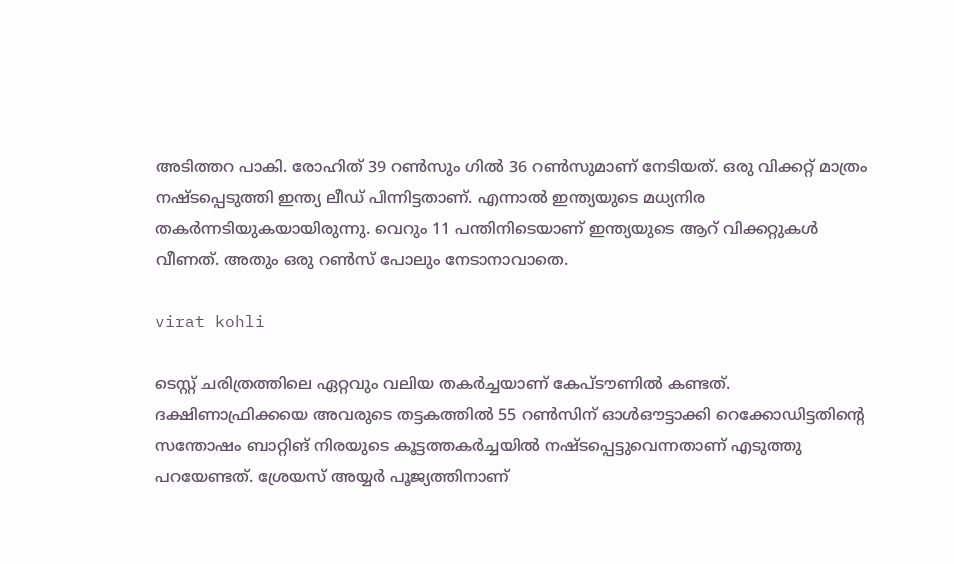അടിത്തറ പാകി. രോഹിത് 39 റണ്‍സും ഗില്‍ 36 റണ്‍സുമാണ് നേടിയത്. ഒരു വിക്കറ്റ് മാത്രം നഷ്ടപ്പെടുത്തി ഇന്ത്യ ലീഡ് പിന്നിട്ടതാണ്. എന്നാല്‍ ഇന്ത്യയുടെ മധ്യനിര തകര്‍ന്നടിയുകയായിരുന്നു. വെറും 11 പന്തിനിടെയാണ് ഇന്ത്യയുടെ ആറ് വിക്കറ്റുകള്‍ വീണത്. അതും ഒരു റണ്‍സ് പോലും നേടാനാവാതെ.

virat kohli

ടെസ്റ്റ് ചരിത്രത്തിലെ ഏറ്റവും വലിയ തകര്‍ച്ചയാണ് കേപ്ടൗണില്‍ കണ്ടത്. ദക്ഷിണാഫ്രിക്കയെ അവരുടെ തട്ടകത്തില്‍ 55 റണ്‍സിന് ഓള്‍ഔട്ടാക്കി റെക്കോഡിട്ടതിന്റെ സന്തോഷം ബാറ്റിങ് നിരയുടെ കൂട്ടത്തകര്‍ച്ചയില്‍ നഷ്ടപ്പെട്ടുവെന്നതാണ് എടുത്തു പറയേണ്ടത്. ശ്രേയസ് അയ്യര്‍ പൂജ്യത്തിനാണ്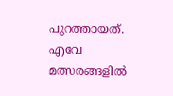പുറത്തായത്. എവേ മത്സരങ്ങളില്‍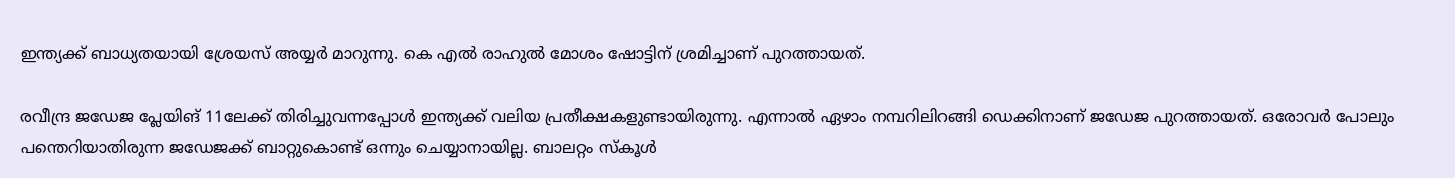ഇന്ത്യക്ക് ബാധ്യതയായി ശ്രേയസ് അയ്യര്‍ മാറുന്നു. കെ എല്‍ രാഹുല്‍ മോശം ഷോട്ടിന് ശ്രമിച്ചാണ് പുറത്തായത്.

രവീന്ദ്ര ജഡേജ പ്ലേയിങ് 11ലേക്ക് തിരിച്ചുവന്നപ്പോള്‍ ഇന്ത്യക്ക് വലിയ പ്രതീക്ഷകളുണ്ടായിരുന്നു. എന്നാല്‍ ഏഴാം നമ്പറിലിറങ്ങി ഡെക്കിനാണ് ജഡേജ പുറത്തായത്. ഒരോവര്‍ പോലും പന്തെറിയാതിരുന്ന ജഡേജക്ക് ബാറ്റുകൊണ്ട് ഒന്നും ചെയ്യാനായില്ല. ബാലറ്റം സ്‌കൂള്‍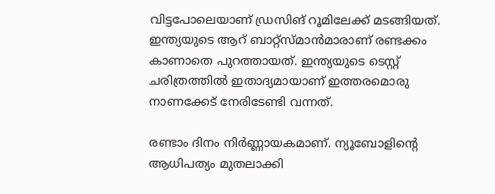വിട്ടപോലെയാണ് ഡ്രസിങ് റൂമിലേക്ക് മടങ്ങിയത്. ഇന്ത്യയുടെ ആറ് ബാറ്റ്‌സ്മാന്‍മാരാണ് രണ്ടക്കം കാണാതെ പുറത്തായത്. ഇന്ത്യയുടെ ടെസ്റ്റ് ചരിത്രത്തില്‍ ഇതാദ്യമായാണ് ഇത്തരമൊരു നാണക്കേട് നേരിടേണ്ടി വന്നത്.

രണ്ടാം ദിനം നിര്‍ണ്ണായകമാണ്. ന്യൂബോളിന്റെ ആധിപത്യം മുതലാക്കി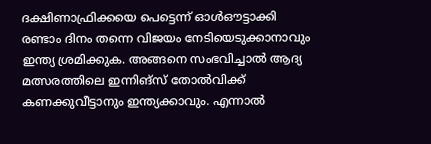ദക്ഷിണാഫ്രിക്കയെ പെട്ടെന്ന് ഓള്‍ഔട്ടാക്കി രണ്ടാം ദിനം തന്നെ വിജയം നേടിയെടുക്കാനാവും ഇന്ത്യ ശ്രമിക്കുക. അങ്ങനെ സംഭവിച്ചാല്‍ ആദ്യ മത്സരത്തിലെ ഇന്നിങ്‌സ് തോല്‍വിക്ക് കണക്കുവീട്ടാനും ഇന്ത്യക്കാവും. എന്നാല്‍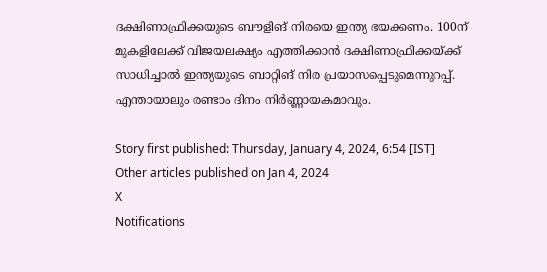ദക്ഷിണാഫ്രിക്കയുടെ ബൗളിങ് നിരയെ ഇന്ത്യ ഭയക്കണം. 100ന് മുകളിലേക്ക് വിജയലക്ഷ്യം എത്തിക്കാന്‍ ദക്ഷിണാഫ്രിക്കയ്ക്ക് സാധിച്ചാല്‍ ഇന്ത്യയുടെ ബാറ്റിങ് നിര പ്രയാസപ്പെടുമെന്നുറപ്പ്. എന്തായാലും രണ്ടാം ദിനം നിര്‍ണ്ണായകമാവും.

Story first published: Thursday, January 4, 2024, 6:54 [IST]
Other articles published on Jan 4, 2024
X
Notifications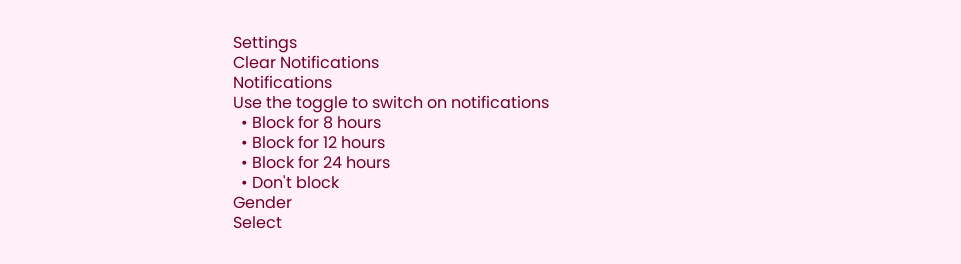Settings
Clear Notifications
Notifications
Use the toggle to switch on notifications
  • Block for 8 hours
  • Block for 12 hours
  • Block for 24 hours
  • Don't block
Gender
Select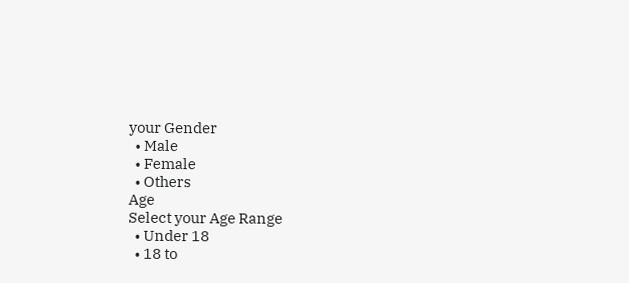your Gender
  • Male
  • Female
  • Others
Age
Select your Age Range
  • Under 18
  • 18 to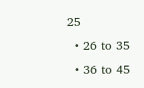25
  • 26 to 35
  • 36 to 45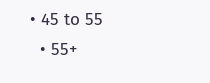• 45 to 55
  • 55+